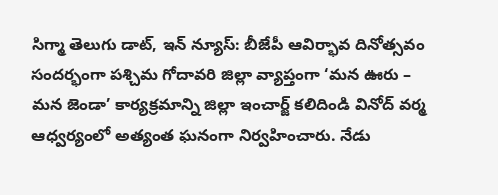సిగ్మా తెలుగు డాట్, ఇన్ న్యూస్: బీజేపీ ఆవిర్భావ దినోత్సవం సందర్భంగా పశ్చిమ గోదావరి జిల్లా వ్యాప్తంగా ‘మన ఊరు – మన జెండా’ కార్యక్రమాన్ని జిల్లా ఇంచార్జ్ కలిదిండి వినోద్ వర్మ ఆధ్వర్యంలో అత్యంత ఘనంగా నిర్వహించారు. నేడు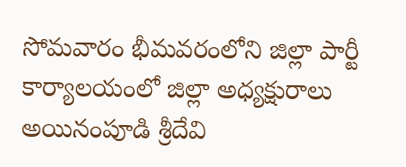సోమవారం భీమవరంలోని జిల్లా పార్టీ కార్యాలయంలో జిల్లా అధ్యక్షురాలు అయినంపూడి శ్రీదేవి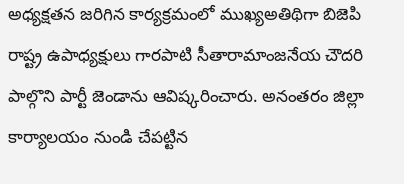అధ్యక్షతన జరిగిన కార్యక్రమంలో ముఖ్యఅతిథిగా బిజెపి రాష్ట్ర ఉపాధ్యక్షులు గారపాటి సీతారామాంజనేయ చౌదరి పాల్గొని పార్టీ జెండాను ఆవిష్కరించారు. అనంతరం జిల్లా కార్యాలయం నుండి చేపట్టిన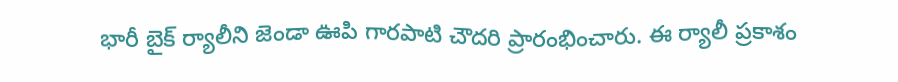భారీ బైక్ ర్యాలీని జెండా ఊపి గారపాటి చౌదరి ప్రారంభించారు. ఈ ర్యాలీ ప్రకాశం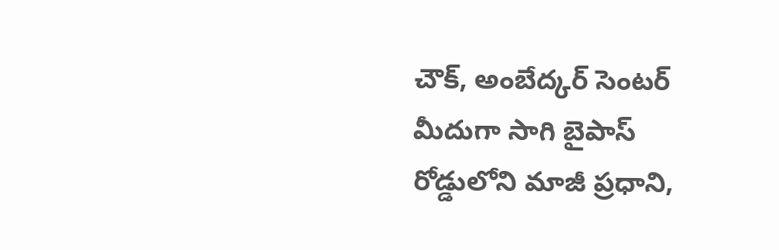చౌక్, అంబేద్కర్ సెంటర్ మీదుగా సాగి బైపాస్ రోడ్డులోని మాజీ ప్రధాని,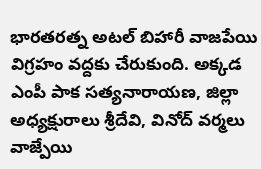భారతరత్న అటల్ బిహారీ వాజపేయి విగ్రహం వద్దకు చేరుకుంది. అక్కడ ఎంపీ పాక సత్యనారాయణ, జిల్లా అధ్యక్షురాలు శ్రీదేవి, వినోద్ వర్మలు వాజ్పేయి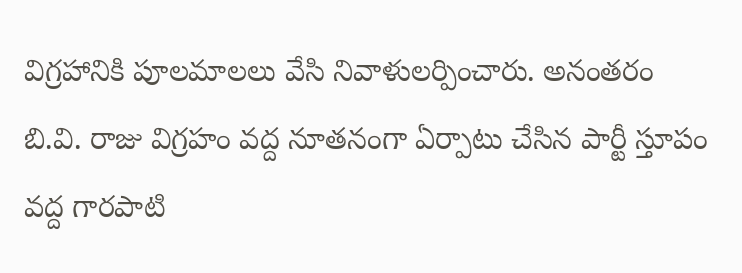విగ్రహానికి పూలమాలలు వేసి నివాళులర్పించారు. అనంతరం బి.వి. రాజు విగ్రహం వద్ద నూతనంగా ఏర్పాటు చేసిన పార్టీ స్తూపం వద్ద గారపాటి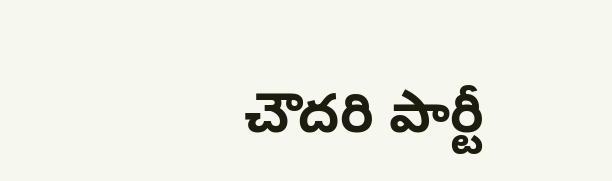చౌదరి పార్టీ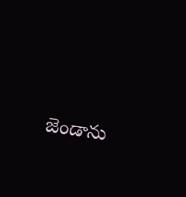జెండాను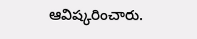ఆవిష్కరించారు.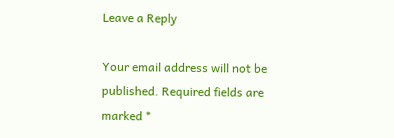Leave a Reply

Your email address will not be published. Required fields are marked *